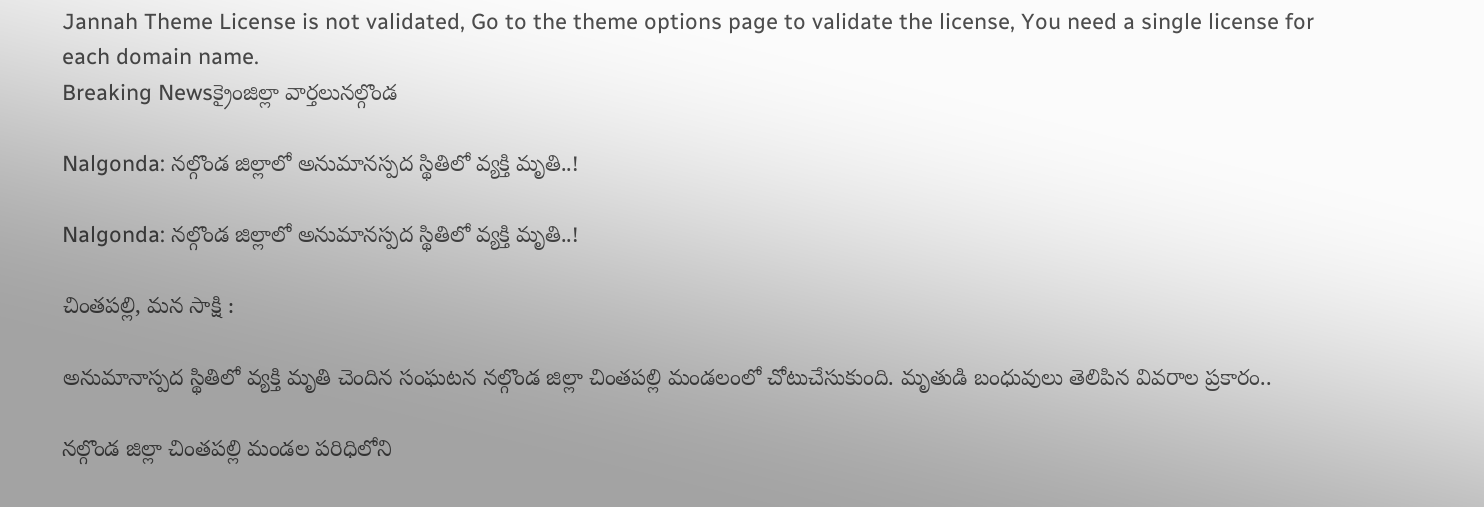Jannah Theme License is not validated, Go to the theme options page to validate the license, You need a single license for each domain name.
Breaking Newsక్రైంజిల్లా వార్తలునల్గొండ

Nalgonda: నల్గొండ జిల్లాలో అనుమానస్పద స్థితిలో వ్యక్తి మృతి..!

Nalgonda: నల్గొండ జిల్లాలో అనుమానస్పద స్థితిలో వ్యక్తి మృతి..!

చింతపల్లి, మన సాక్షి :

అనుమానాస్పద స్థితిలో వ్యక్తి మృతి చెందిన సంఘటన నల్గొండ జిల్లా చింతపల్లి మండలంలో చోటుచేసుకుంది. మృతుడి బంధువులు తెలిపిన వివరాల ప్రకారం..

నల్గొండ జిల్లా చింతపల్లి మండల పరిధిలోని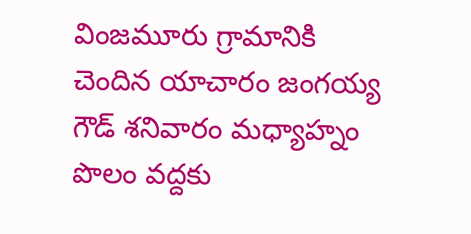వింజమూరు గ్రామానికి చెందిన యాచారం జంగయ్య గౌడ్ శనివారం మధ్యాహ్నం పొలం వద్దకు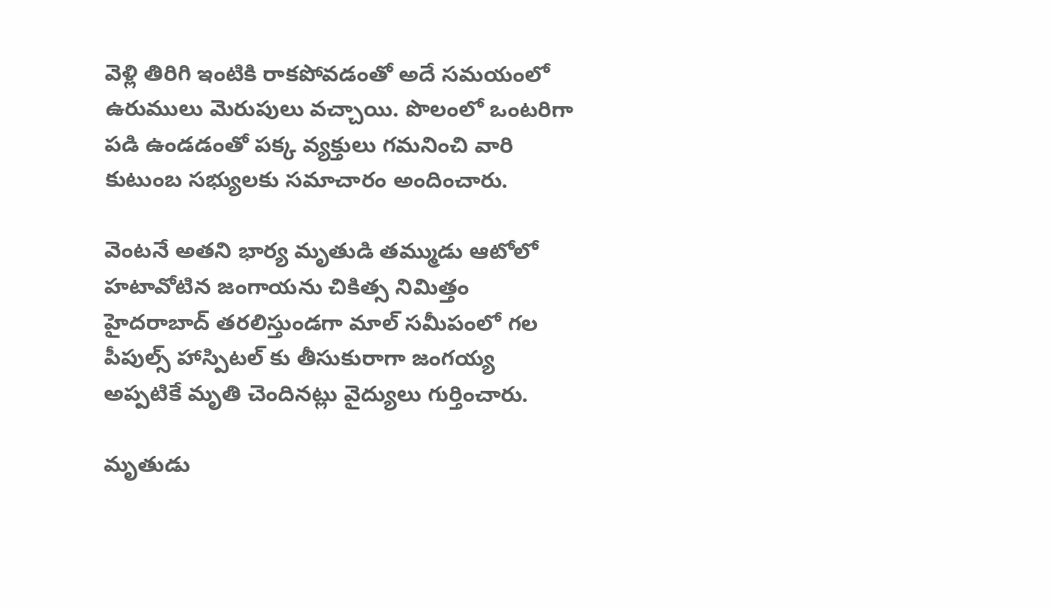వెళ్లి తిరిగి ఇంటికి రాకపోవడంతో అదే సమయంలో ఉరుములు మెరుపులు వచ్చాయి. పొలంలో ఒంటరిగా పడి ఉండడంతో పక్క వ్యక్తులు గమనించి వారి కుటుంబ సభ్యులకు సమాచారం అందించారు.

వెంటనే అతని భార్య మృతుడి తమ్ముడు ఆటోలో హటావోటిన జంగాయను చికిత్స నిమిత్తం హైదరాబాద్ తరలిస్తుండగా మాల్ సమీపంలో గల పీపుల్స్ హాస్పిటల్ కు తీసుకురాగా జంగయ్య అప్పటికే మృతి చెందినట్లు వైద్యులు గుర్తించారు.

మృతుడు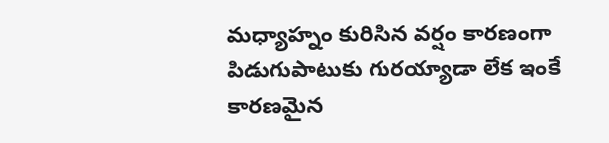మధ్యాహ్నం కురిసిన వర్షం కారణంగా పిడుగుపాటుకు గురయ్యాడా లేక ఇంకే కారణమైన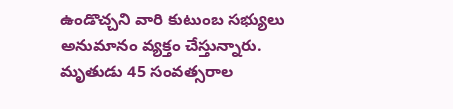ఉండొచ్చని వారి కుటుంబ సభ్యులు అనుమానం వ్యక్తం చేస్తున్నారు. మృతుడు 45 సంవత్సరాల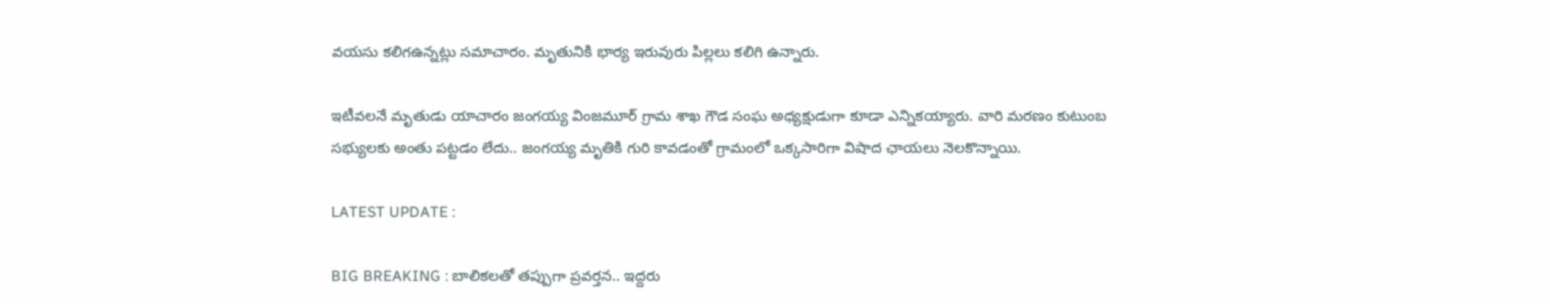వయసు కలిగఉన్నట్లు సమాచారం. మృతునికి భార్య ఇరువురు పిల్లలు కలిగి ఉన్నారు.

ఇటీవలనే మృతుడు యాచారం జంగయ్య వింజమూర్ గ్రామ శాఖ గౌడ సంఘ అధ్యక్షుడుగా కూడా ఎన్నికయ్యారు. వారి మరణం కుటుంబ సభ్యులకు అంతు పట్టడం లేదు.. జంగయ్య మృతికి గురి కావడంతో గ్రామంలో ఒక్కసారిగా విషాద ఛాయలు నెలకొన్నాయి.

LATEST UPDATE :

BIG BREAKING : బాలికలతో తప్పుగా ప్రవర్తన.. ఇద్దరు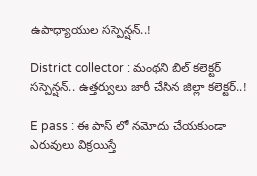ఉపాధ్యాయుల సస్పెన్షన్..!

District collector : మంథని బిల్ కలెక్టర్ సస్పెన్షన్.. ఉత్తర్వులు జారీ చేసిన జిల్లా కలెక్టర్..!

E pass : ఈ పాస్ లో నమోదు చేయకుండా ఎరువులు విక్రయిస్తే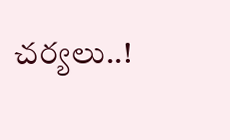చర్యలు..!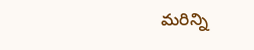మరిన్ని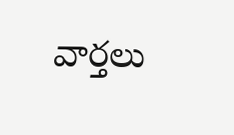వార్తలు